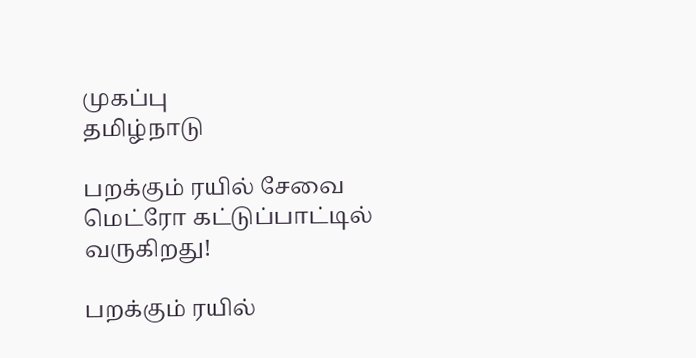முகப்பு
தமிழ்நாடு

பறக்கும் ரயில் சேவை மெட்ரோ கட்டுப்பாட்டில் வருகிறது!

பறக்கும் ரயில்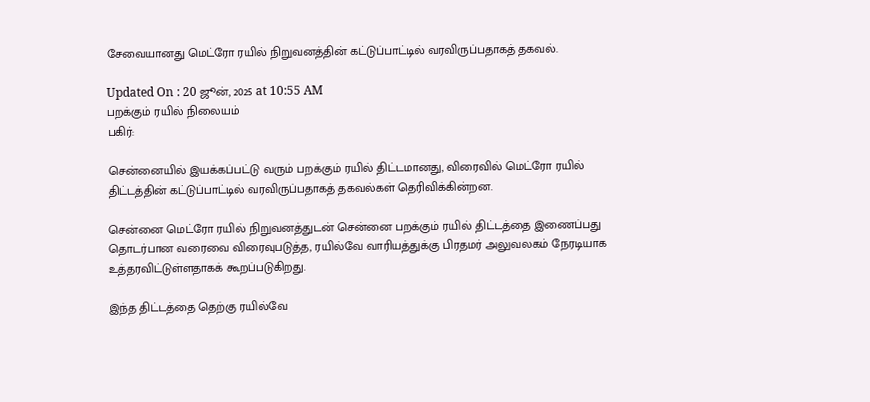சேவையானது மெட்ரோ ரயில் நிறுவனத்தின் கட்டுப்பாட்டில் வரவிருப்பதாகத் தகவல்.

Updated On : 20 ஜூன், 2025 at 10:55 AM
பறக்கும் ரயில் நிலையம்
பகிர்:

சென்னையில் இயக்கப்பட்டு வரும் பறக்கும் ரயில் திட்டமானது, விரைவில் மெட்ரோ ரயில் திட்டத்தின் கட்டுப்பாட்டில் வரவிருப்பதாகத் தகவல்கள் தெரிவிக்கின்றன.

சென்னை மெட்ரோ ரயில் நிறுவனத்துடன் சென்னை பறக்கும் ரயில் திட்டத்தை இணைப்பது தொடர்பான வரைவை விரைவுபடுத்த, ரயில்வே வாரியத்துக்கு பிரதமர் அலுவலகம் நேரடியாக உத்தரவிட்டுள்ளதாகக் கூறப்படுகிறது.

இந்த திட்டத்தை தெற்கு ரயில்வே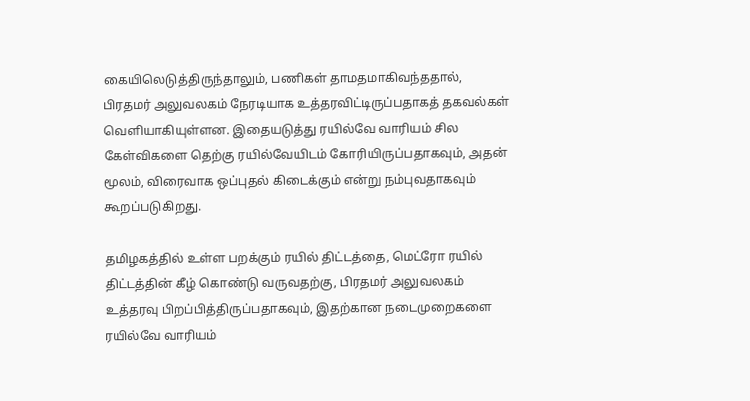கையிலெடுத்திருந்தாலும், பணிகள் தாமதமாகிவந்ததால், பிரதமர் அலுவலகம் நேரடியாக உத்தரவிட்டிருப்பதாகத் தகவல்கள் வெளியாகியுள்ளன. இதையடுத்து ரயில்வே வாரியம் சில கேள்விகளை தெற்கு ரயில்வேயிடம் கோரியிருப்பதாகவும், அதன் மூலம், விரைவாக ஒப்புதல் கிடைக்கும் என்று நம்புவதாகவும் கூறப்படுகிறது.

தமிழகத்தில் உள்ள பறக்கும் ரயில் திட்டத்தை, மெட்ரோ ரயில் திட்டத்தின் கீழ் கொண்டு வருவதற்கு, பிரதமர் அலுவலகம் உத்தரவு பிறப்பித்திருப்பதாகவும், இதற்கான நடைமுறைகளை ரயில்வே வாரியம்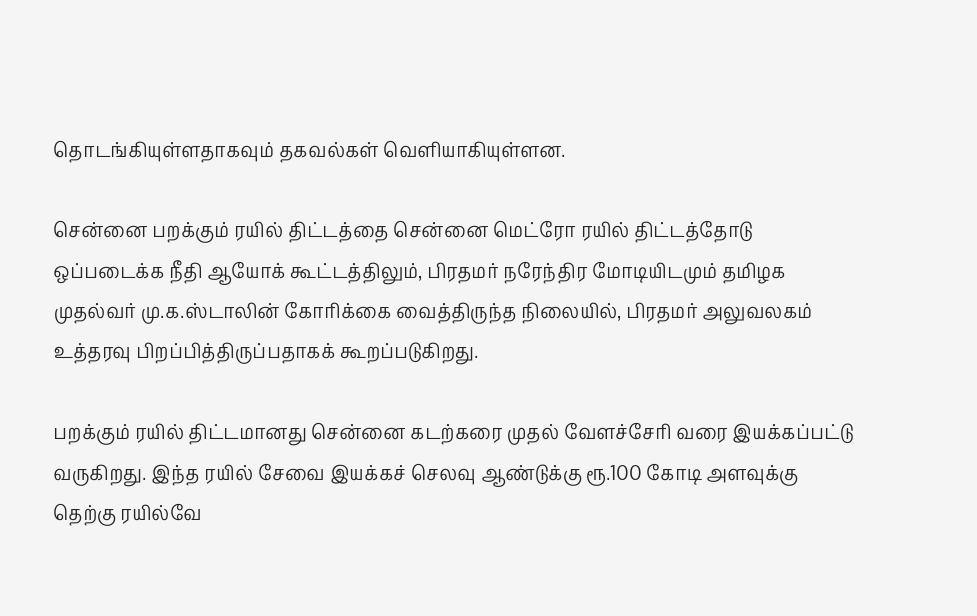தொடங்கியுள்ளதாகவும் தகவல்கள் வெளியாகியுள்ளன.

சென்னை பறக்கும் ரயில் திட்டத்தை சென்னை மெட்ரோ ரயில் திட்டத்தோடு ஒப்படைக்க நீதி ஆயோக் கூட்டத்திலும், பிரதமர் நரேந்திர மோடியிடமும் தமிழக முதல்வர் மு.க.ஸ்டாலின் கோரிக்கை வைத்திருந்த நிலையில், பிரதமர் அலுவலகம் உத்தரவு பிறப்பித்திருப்பதாகக் கூறப்படுகிறது.

பறக்கும் ரயில் திட்டமானது சென்னை கடற்கரை முதல் வேளச்சேரி வரை இயக்கப்பட்டு வருகிறது. இந்த ரயில் சேவை இயக்கச் செலவு ஆண்டுக்கு ரூ.100 கோடி அளவுக்கு தெற்கு ரயில்வே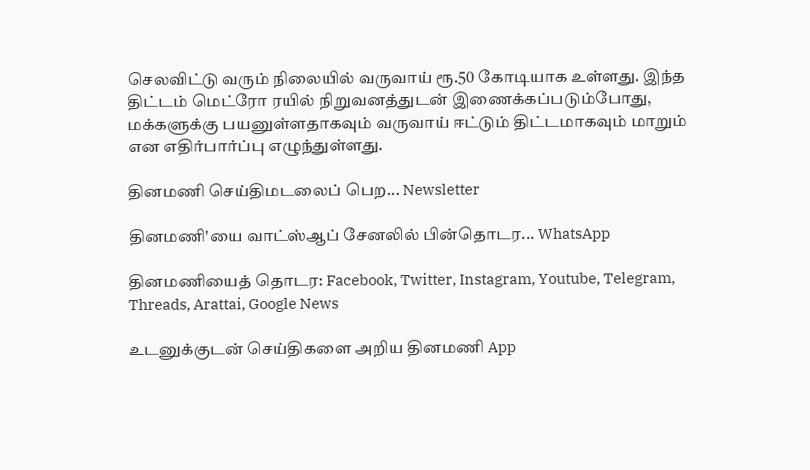செலவிட்டு வரும் நிலையில் வருவாய் ரூ.50 கோடியாக உள்ளது. இந்த திட்டம் மெட்ரோ ரயில் நிறுவனத்துடன் இணைக்கப்படும்போது, மக்களுக்கு பயனுள்ளதாகவும் வருவாய் ஈட்டும் திட்டமாகவும் மாறும் என எதிர்பார்ப்பு எழுந்துள்ளது.

தினமணி செய்திமடலைப் பெற... Newsletter

தினமணி'யை வாட்ஸ்ஆப் சேனலில் பின்தொடர... WhatsApp

தினமணியைத் தொடர: Facebook, Twitter, Instagram, Youtube, Telegram, Threads, Arattai, Google News

உடனுக்குடன் செய்திகளை அறிய தினமணி App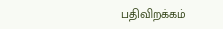பதிவிறக்கம்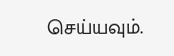செய்யவும்.